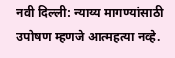नवी दिल्ली: न्याय्य मागण्यांसाठी उपोषण म्हणजे आत्महत्या नव्हे.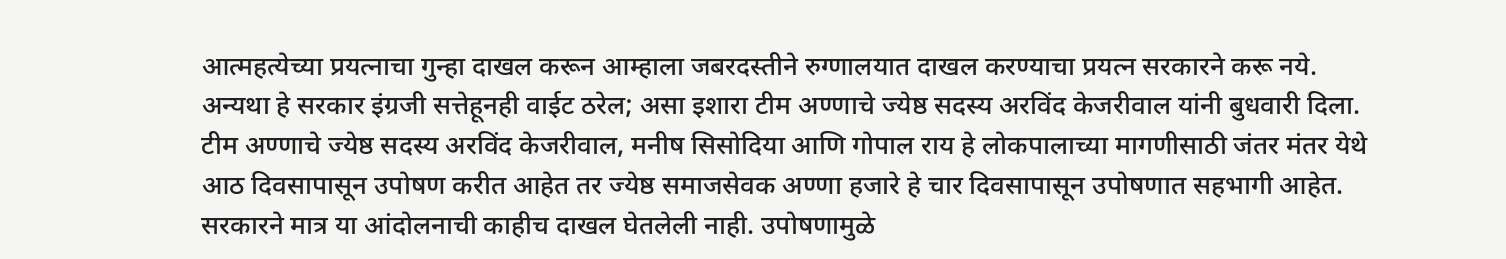आत्महत्येच्या प्रयत्नाचा गुन्हा दाखल करून आम्हाला जबरदस्तीने रुग्णालयात दाखल करण्याचा प्रयत्न सरकारने करू नये. अन्यथा हे सरकार इंग्रजी सत्तेहूनही वाईट ठरेल; असा इशारा टीम अण्णाचे ज्येष्ठ सदस्य अरविंद केजरीवाल यांनी बुधवारी दिला.
टीम अण्णाचे ज्येष्ठ सदस्य अरविंद केजरीवाल, मनीष सिसोदिया आणि गोपाल राय हे लोकपालाच्या मागणीसाठी जंतर मंतर येथे आठ दिवसापासून उपोषण करीत आहेत तर ज्येष्ठ समाजसेवक अण्णा हजारे हे चार दिवसापासून उपोषणात सहभागी आहेत. सरकारने मात्र या आंदोलनाची काहीच दाखल घेतलेली नाही. उपोषणामुळे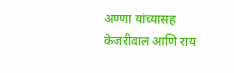अण्णा यांच्यासह केजरीवाल आणि राय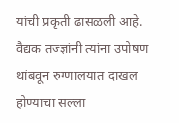यांची प्रकृती ढासळली आहे. वैद्यक तज्ज्ञांनी त्यांना उपोषण थांबवून रुग्णालयात दाखल होण्याचा सल्ला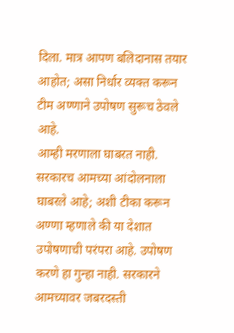दिला. मात्र आपण बलिदानास तयार आहोत; असा निर्धार व्यक्त करून टीम अण्णाने उपोषण सुरूच ठेवले आहे.
आम्ही मरणाला घाबरत नाही. सरकारच आमच्या आंदोलनाला घाबरले आहे; अशी टीका करून अण्णा म्हणाले की या देशात उपोषणाची परंपरा आहे. उपोषण करणे हा गुन्हा नाही. सरकारने आमच्यावर जबरदस्ती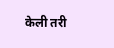केली तरी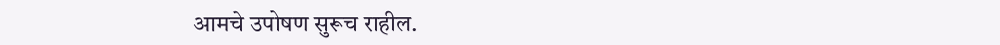आमचे उपोषण सुरूच राहील.